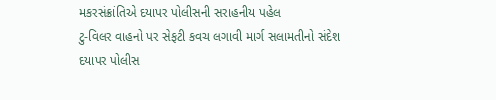મકરસંક્રાંતિએ દયાપર પોલીસની સરાહનીય પહેલ
ટુ-વિલર વાહનો પર સેફટી કવચ લગાવી માર્ગ સલામતીનો સંદેશ
દયાપર પોલીસ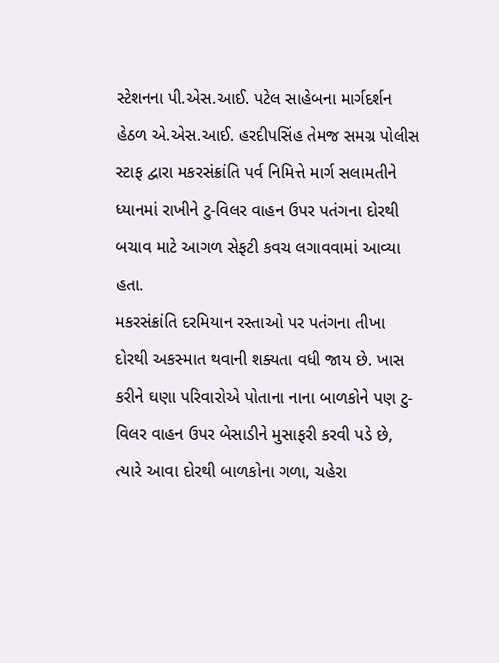સ્ટેશનના પી.એસ.આઈ. પટેલ સાહેબના માર્ગદર્શન હેઠળ એ.એસ.આઈ. હરદીપસિંહ તેમજ સમગ્ર પોલીસ સ્ટાફ દ્વારા મકરસંક્રાંતિ પર્વ નિમિત્તે માર્ગ સલામતીને ધ્યાનમાં રાખીને ટુ-વિલર વાહન ઉપર પતંગના દોરથી બચાવ માટે આગળ સેફટી કવચ લગાવવામાં આવ્યા હતા.
મકરસંક્રાંતિ દરમિયાન રસ્તાઓ પર પતંગના તીખા દોરથી અકસ્માત થવાની શક્યતા વધી જાય છે. ખાસ કરીને ઘણા પરિવારોએ પોતાના નાના બાળકોને પણ ટુ-વિલર વાહન ઉપર બેસાડીને મુસાફરી કરવી પડે છે, ત્યારે આવા દોરથી બાળકોના ગળા, ચહેરા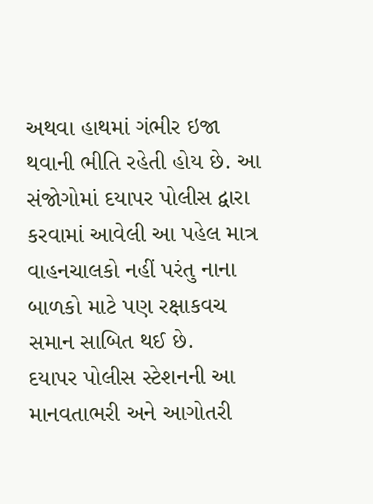અથવા હાથમાં ગંભીર ઇજા થવાની ભીતિ રહેતી હોય છે. આ સંજોગોમાં દયાપર પોલીસ દ્વારા કરવામાં આવેલી આ પહેલ માત્ર વાહનચાલકો નહીં પરંતુ નાના બાળકો માટે પણ રક્ષાકવચ સમાન સાબિત થઈ છે.
દયાપર પોલીસ સ્ટેશનની આ માનવતાભરી અને આગોતરી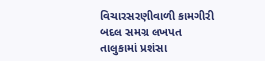વિચારસરણીવાળી કામગીરી બદલ સમગ્ર લખપત તાલુકામાં પ્રશંસા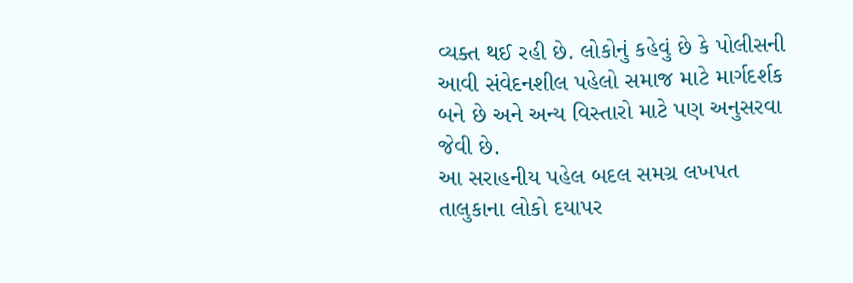વ્યક્ત થઈ રહી છે. લોકોનું કહેવું છે કે પોલીસની આવી સંવેદનશીલ પહેલો સમાજ માટે માર્ગદર્શક બને છે અને અન્ય વિસ્તારો માટે પણ અનુસરવા જેવી છે.
આ સરાહનીય પહેલ બદલ સમગ્ર લખપત તાલુકાના લોકો દયાપર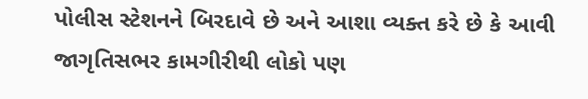પોલીસ સ્ટેશનને બિરદાવે છે અને આશા વ્યક્ત કરે છે કે આવી જાગૃતિસભર કામગીરીથી લોકો પણ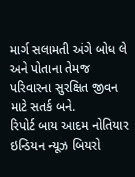માર્ગ સલામતી અંગે બોધ લે અને પોતાના તેમજ પરિવારના સુરક્ષિત જીવન માટે સતર્ક બને.
રિપોર્ટ બાય આદમ નોતિયાર
ઇન્ડિયન ન્યૂઝ બિયરો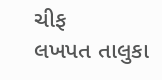ચીફ
લખપત તાલુકા